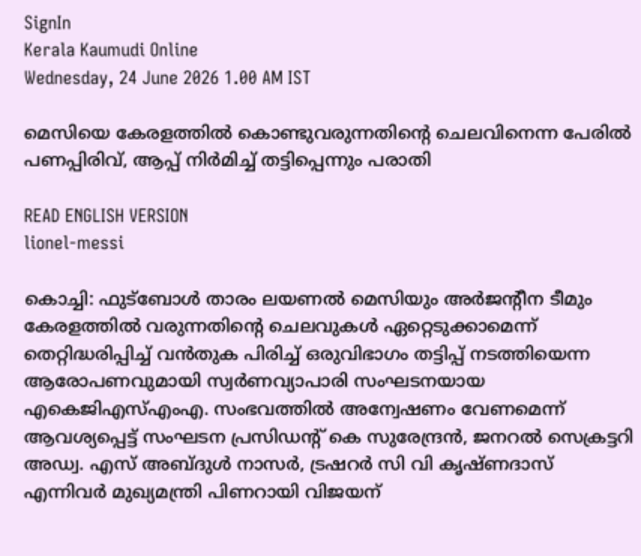SignIn
Kerala Kaumudi Online
Wednesday, 24 June 2026 1.00 AM IST

മെസിയെ കേരളത്തിൽ കൊണ്ടുവരുന്നതിന്റെ ചെലവിനെന്ന പേരിൽ പണപ്പിരിവ്, ആപ്പ് നിർമിച്ച് തട്ടിപ്പെന്നും പരാതി

READ ENGLISH VERSION
lionel-messi

കൊച്ചി: ഫുട്‌ബോൾ താരം ലയണൽ മെസിയും അർജന്റീന ടീമും കേരളത്തിൽ വരുന്നതിന്റെ ചെലവുകൾ ഏറ്റെടുക്കാമെന്ന് തെറ്റിദ്ധരിപ്പിച്ച് വൻതുക പിരിച്ച് ഒരുവിഭാഗം തട്ടിപ്പ് നടത്തിയെന്ന ആരോപണവുമായി സ്വർണവ്യാപാരി സംഘടനയായ എകെജിഎസ്‌എംഎ. സംഭവത്തിൽ അന്വേഷണം വേണമെന്ന് ആവശ്യപ്പെട്ട് സംഘടന പ്രസിഡന്റ് കെ സുരേന്ദ്രൻ, ജനറൽ സെക്രട്ടറി അഡ്വ. എസ് അബ്‌ദുൾ നാസർ, ട്രഷറർ സി വി കൃഷ്‌ണദാസ് എന്നിവർ മുഖ്യമന്ത്രി പിണറായി വിജയന്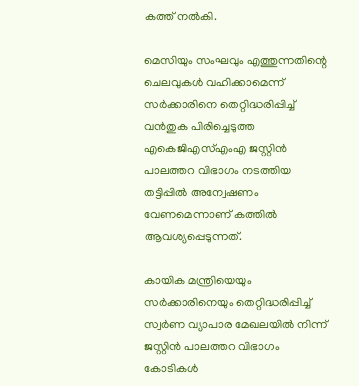കത്ത് നൽകി.

മെസിയും സംഘവും എത്തുന്നതിന്റെ ചെലവുകൾ വഹിക്കാമെന്ന് സർക്കാരിനെ തെറ്റിദ്ധരിപ്പിച്ച് വൻതുക പിരിച്ചെടുത്ത എകെജിഎസ്‌എംഎ ജസ്റ്റിൻ പാലത്തറ വിഭാഗം നടത്തിയ തട്ടിപ്പിൽ അന്വേഷണം വേണമെന്നാണ് കത്തിൽ ആവശ്യപ്പെടുന്നത്.

കായിക മന്ത്രിയെയും സർക്കാരിനെയും തെറ്റിദ്ധരിപ്പിച്ച് സ്വർണ വ്യാപാര മേഖലയിൽ നിന്ന് ജസ്റ്റിൻ പാലത്തറ വിഭാഗം കോടികൾ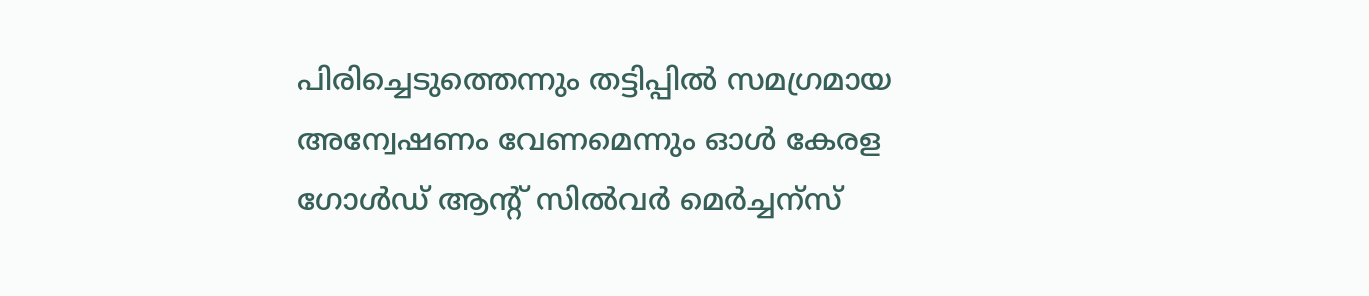പിരിച്ചെടുത്തെന്നും തട്ടിപ്പിൽ സമഗ്രമായ അന്വേഷണം വേണമെന്നും ഓൾ കേരള ഗോൾഡ് ആന്റ് സിൽവർ മെർച്ചന്‌സ്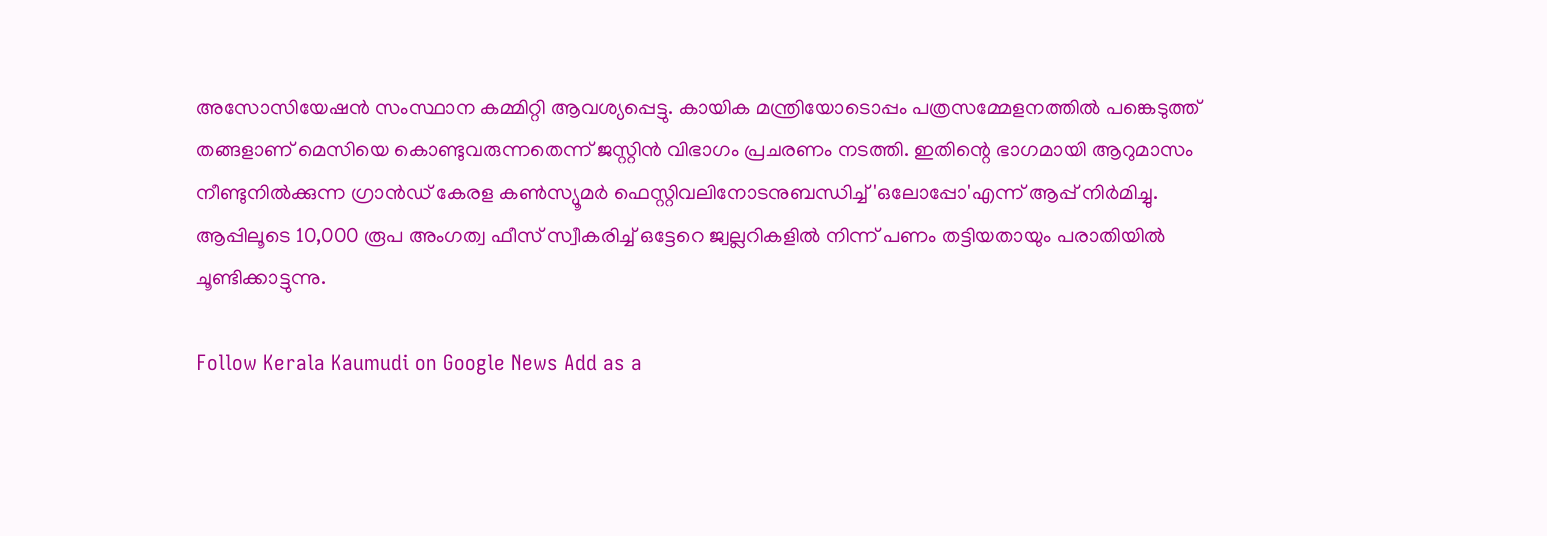അസോസിയേഷൻ സംസ്ഥാന കമ്മിറ്റി ആവശ്യപ്പെട്ടു. കായിക മന്ത്രിയോടൊപ്പം പത്രസമ്മേളനത്തിൽ പങ്കെടുത്ത് തങ്ങളാണ് മെസിയെ കൊണ്ടുവരുന്നതെന്ന് ജസ്റ്റിൻ വിഭാഗം പ്രചരണം നടത്തി. ഇതിന്റെ ഭാഗമായി ആറുമാസം നീണ്ടുനിൽക്കുന്ന ഗ്രാൻഡ് കേരള കൺസ്യൂമർ ഫെസ്റ്റിവലിനോടനുബന്ധിച്ച് 'ഒലോപ്പോ'എന്ന് ആപ്പ് നിർമിച്ചു. ആപ്പിലൂടെ 10,000 രൂപ അംഗത്വ ഫീസ് സ്വീകരിച്ച് ഒട്ടേറെ ജ്വല്ലറികളിൽ നിന്ന് പണം തട്ടിയതായും പരാതിയിൽ ചൂണ്ടിക്കാട്ടുന്നു.

Follow Kerala Kaumudi on Google News Add as a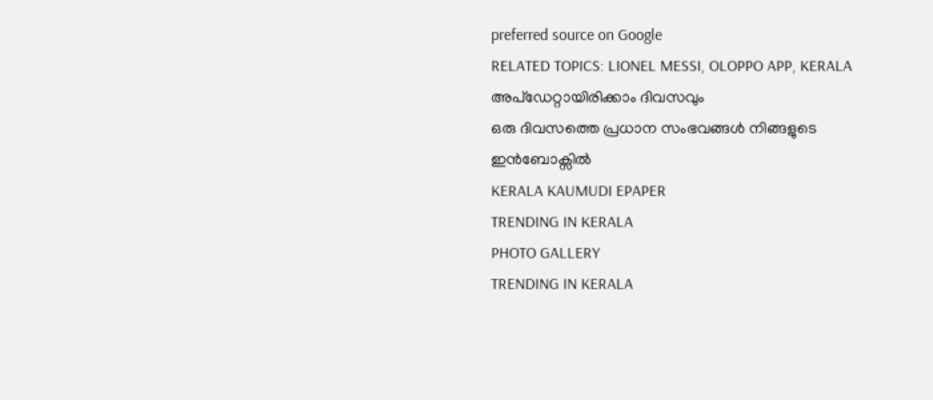preferred source on Google
RELATED TOPICS: LIONEL MESSI, OLOPPO APP, KERALA
അപ്ഡേറ്റായിരിക്കാം ദിവസവും
ഒരു ദിവസത്തെ പ്രധാന സംഭവങ്ങൾ നിങ്ങളുടെ ഇൻബോക്സിൽ
KERALA KAUMUDI EPAPER
TRENDING IN KERALA
PHOTO GALLERY
TRENDING IN KERALA